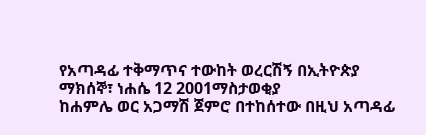የአጣዳፊ ተቅማጥና ተውከት ወረርሽኝ በኢትዮጵያ
ማክሰኞ፣ ነሐሴ 12 2001ማስታወቂያ
ከሐምሌ ወር አጋማሽ ጀምሮ በተከሰተው በዚህ አጣዳፊ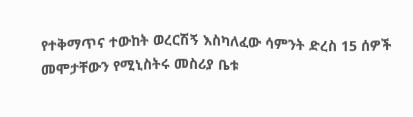የተቅማጥና ተውከት ወረርሽኝ እስካለፈው ሳምንት ድረስ 15 ሰዎች መሞታቸውን የሚኒስትሩ መስሪያ ቤቱ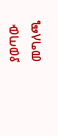ያወጣው መግለጫ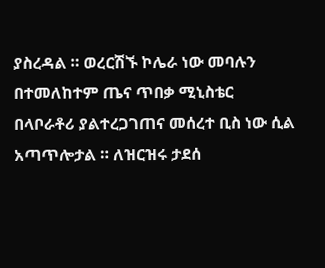ያስረዳል ። ወረርሽኙ ኮሌራ ነው መባሉን በተመለከተም ጤና ጥበቃ ሚኒስቴር በላቦራቶሪ ያልተረጋገጠና መሰረተ ቢስ ነው ሲል አጣጥሎታል ። ለዝርዝሩ ታደሰ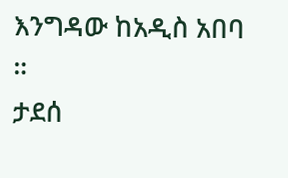እንግዳው ከአዲስ አበባ ።
ታደሰ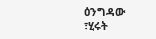ዕንግዳው ፣ሂሩት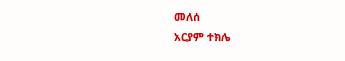መለሰ
አርያም ተክሌ